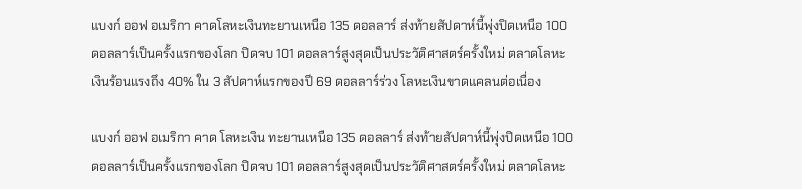แบงก์ ออฟ อเมริกา คาดโลหะเงินทะยานเหนือ 135 ดอลลาร์ ส่งท้ายสัปดาห์นี้พุ่งปิดเหนือ 100 ดอลลาร์เป็นครั้งแรกของโลก ปิดจบ 101 ดอลลาร์สูงสุดเป็นประวัติศาสตร์ครั้งใหม่ ตลาดโลหะเงินร้อนแรงถึง 40% ใน 3 สัปดาห์แรกของปี 69 ดอลลาร์ร่วง โลหะเงินขาดแคลนต่อเนื่อง

แบงก์ ออฟ อเมริกา คาด โลหะเงิน ทะยานเหนือ 135 ดอลลาร์ ส่งท้ายสัปดาห์นี้พุ่งปิดเหนือ 100 ดอลลาร์เป็นครั้งแรกของโลก ปิดจบ 101 ดอลลาร์สูงสุดเป็นประวัติศาสตร์ครั้งใหม่ ตลาดโลหะ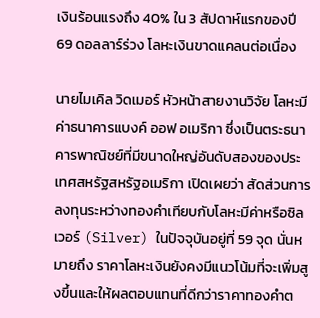เงินร้อนแรงถึง 40% ใน 3 สัปดาห์แรกของปี 69 ดอลลาร์ร่วง โลหะเงินขาดแคลนต่อเนื่อง

นายไมเคิล วิดเมอร์ หัวหน้าสายงานวิจัย โลหะมีค่าธนาคารแบงค์ ออฟ อเมริกา ซึ่งเป็นตระธนาคารพาณิชย์ที่มีขนาดใหญ่อันดับสองของประเทศสหรัฐสหรัฐอเมริกา เปิดเผยว่า สัดส่วนการลงทุนระหว่างทองคำเทียบกับโลหะมีค่าหรือซิลเวอร์ (Silver) ในปัจจุบันอยู่ที่ 59 จุด นั่นหมายถึง ราคาโลหะเงินยังคงมีแนวโน้มที่จะเพิ่มสูงขึ้นและให้ผลตอบแทนที่ดีกว่าราคาทองคำต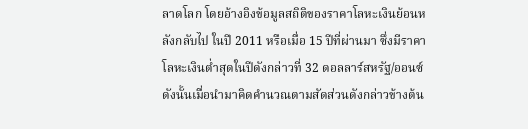ลาดโลก โดยอ้างอิงข้อมูลสถิติของราคาโลหะเงินย้อนหลังกลับไป ในปี 2011 หรือเมื่อ 15 ปีที่ผ่านมา ซึ่งมีราคาโลหะเงินต่ำสุดในปีดังกล่าวที่ 32 ดอลลาร์สหรัฐ/ออนซ์ ดังนั้นเมื่อนำมาคิดคำนวณตามสัดส่วนดังกล่าวข้างต้น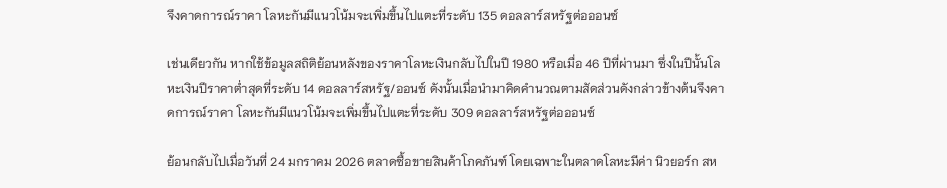จึงคาดการณ์ราคา โลหะกันมีแนวโน้มจะเพิ่มขึ้นไปแตะที่ระดับ 135 ดอลลาร์สหรัฐต่อออนซ์

เช่นเดียวกัน หากใช้ข้อมูลสถิติย้อนหลังของราคาโลหะเงินกลับไปในปี 1980 หรือเมื่อ 46 ปีที่ผ่านมา ซึ่งในปีนั้นโลหะเงินปีราคาต่ำสุดที่ระดับ 14 ดอลลาร์สหรัฐ/ออนซ์ ดังนั้นเมื่อนำมาคิดคำนวณตามสัดส่วนดังกล่าวข้างต้นจึงคาดการณ์ราคา โลหะกันมีแนวโน้มจะเพิ่มขึ้นไปแตะที่ระดับ 309 ดอลลาร์สหรัฐต่อออนซ์

ย้อนกลับไปเมื่อวันที่ 24 มกราคม 2026 ตลาดซื้อขายสินค้าโภคภันฑ์ โดยเฉพาะในตลาดโลหะมีค่า นิวยอร์ก สห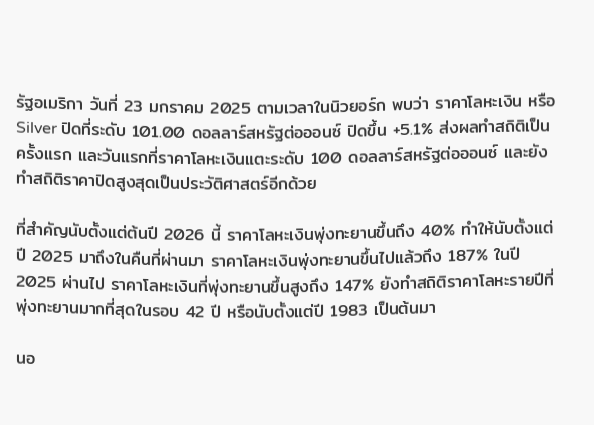รัฐอเมริกา วันที่ 23 มกราคม 2025 ตามเวลาในนิวยอร์ก พบว่า ราคาโลหะเงิน หรือ Silver ปิดที่ระดับ 101.00 ดอลลาร์สหรัฐต่อออนซ์ ปิดขึ้น +5.1% ส่งผลทำสถิติเป็นครั้งแรก และวันแรกที่ราคาโลหะเงินแตะระดับ 100 ดอลลาร์สหรัฐต่อออนซ์ และยังทำสถิติราคาปิดสูงสุดเป็นประวัติศาสตร์อีกด้วย

ที่สำคัญนับตั้งแต่ต้นปี 2026 นี้ ราคาโลหะเงินพุ่งทะยานขึ้นถึง 40% ทำให้นับตั้งแต่ปี 2025 มาถึงในคืนที่ผ่านมา ราคาโลหะเงินพุ่งทะยานขึ้นไปแล้วถึง 187% ในปี 2025 ผ่านไป ราคาโลหะเงินที่พุ่งทะยานขึ้นสูงถึง 147% ยังทำสถิติราคาโลหะรายปีที่พุ่งทะยานมากที่สุดในรอบ 42 ปี หรือนับตั้งแต่ปี 1983 เป็นต้นมา

นอ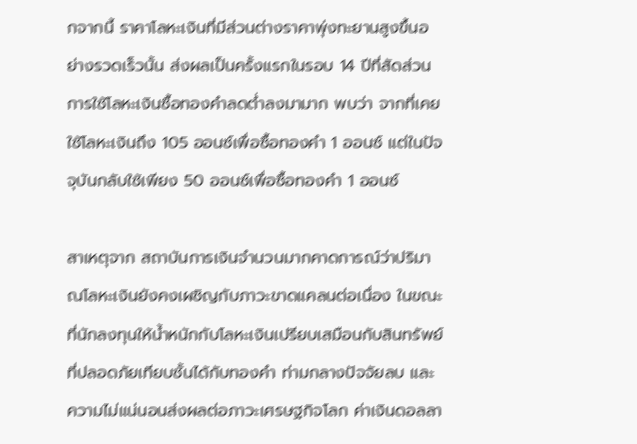กจากนี้ ราคาโลหะเงินที่มีส่วนต่างราคาพุ่งทะยานสูงขึ้นอย่างรวดเร็วนั้น ส่งผลเป็นครั้งแรกในรอบ 14 ปีที่สัดส่วนการใช้โลหะเงินซื้อทองคำลดต่ำลงมามาก พบว่า จากที่เคยใช้โลหะเงินถึง 105 ออนซ์เพื่อซื้อทองคำ 1 ออนซ์ แต่ในปัจจุบันกลับใช้เพียง 50 ออนซ์เพื่อซื้อทองคำ 1 ออนซ์

สาเหตุจาก สถาบันการเงินจำนวนมากคาดการณ์ว่าปริมาณโลหะเงินยังคงเผชิญกับภาวะขาดแคลนต่อเนื่อง ในขณะที่นักลงทุนให้น้ำหนักกับโลหะเงินเปรียบเสมือนกับสินทรัพย์ที่ปลอดภัยเทียบชั้นได้กับทองคำ ท่ามกลางปัจจัยลบ และความไม่แน่นอนส่งผลต่อภาวะเศรษฐกิจโลก ค่าเงินดอลลา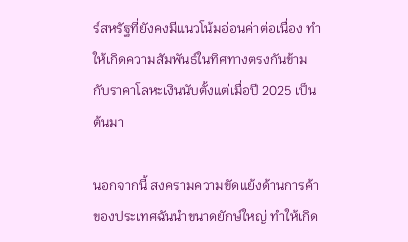ร์สหรัฐที่ยังคงมีแนวโน้มอ่อนค่าต่อเนื่อง ทำให้เกิดความสัมพันธ์ในทิศทางตรงกันข้ามกับราคาโลหะเงินนับตั้งแต่เมื่อปี 2025 เป็นต้นมา

นอกจากนี้ สงครามความขัดแย้งด้านการค้าของประเทศฉันนำขนาดยักษ์ใหญ่ ทำให้เกิด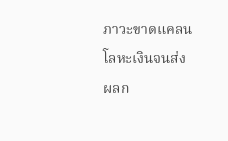ภาวะขาดแคลนโลหะเงินจนส่งผลก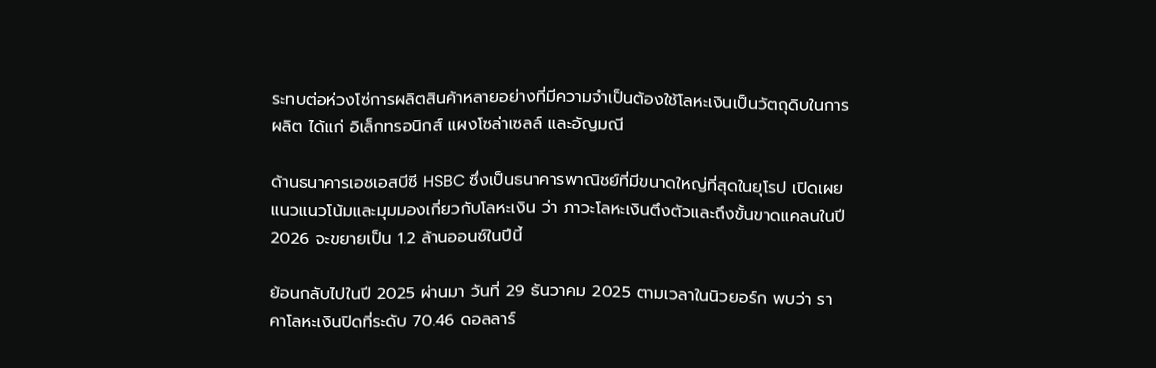ระทบต่อห่วงโซ่การผลิตสินค้าหลายอย่างที่มีความจำเป็นต้องใช้โลหะเงินเป็นวัตถุดิบในการผลิต ได้แก่ อิเล็กทรอนิกส์ แผงโซล่าเซลล์ และอัญมณี

ด้านธนาคารเอชเอสบีซี HSBC ซึ่งเป็นธนาคารพาณิชย์ที่มีขนาดใหญ่ที่สุดในยุโรป เปิดเผยแนวแนวโน้มและมุมมองเกี่ยวกับโลหะเงิน ว่า ภาวะโลหะเงินตึงตัวและถึงขั้นขาดแคลนในปี 2026 จะขยายเป็น 1.2 ล้านออนซ์ในปีนี้

ย้อนกลับไปในปี 2025 ผ่านมา วันที่ 29 ธันวาคม 2025 ตามเวลาในนิวยอร์ก พบว่า ราคาโลหะเงินปิดที่ระดับ 70.46 ดอลลาร์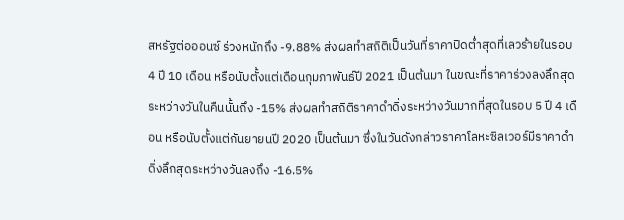สหรัฐต่อออนซ์ ร่วงหนักถึง -9.88% ส่งผลทำสถิติเป็นวันที่ราคาปิดต่ำสุดที่เลวร้ายในรอบ 4 ปี 10 เดือน หรือนับตั้งแต่เดือนกุมภาพันธ์ปี 2021 เป็นต้นมา ในขณะที่ราคาร่วงลงลึกสุดระหว่างวันในคืนนั้นถึง -15% ส่งผลทำสถิติราคาดำดิ่งระหว่างวันมากที่สุดในรอบ 5 ปี 4 เดือน หรือนับตั้งแต่กันยายนปี 2020 เป็นต้นมา ซึ่งในวันดังกล่าวราคาโลหะซิลเวอร์มีราคาดำดิ่งลึกสุดระหว่างวันลงถึง -16.5%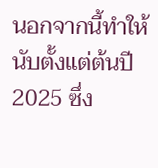นอกจากนี้ทำให้นับตั้งแต่ต้นปี 2025 ซึ่ง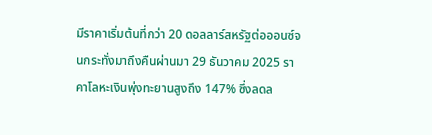มีราคาเริ่มต้นที่กว่า 20 ดอลลาร์สหรัฐต่อออนซ์จนกระทั่งมาถึงคืนผ่านมา 29 ธันวาคม 2025 ราคาโลหะเงินพุ่งทะยานสูงถึง 147% ซึ่งลดล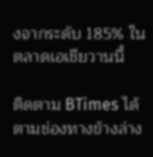งจากระดับ 185% ในตลาดเอเชียวานนี้

ติดตาม BTimes ได้ตามช่องทางข้างล่าง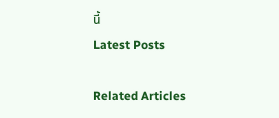นี้
Latest Posts

Related Articles